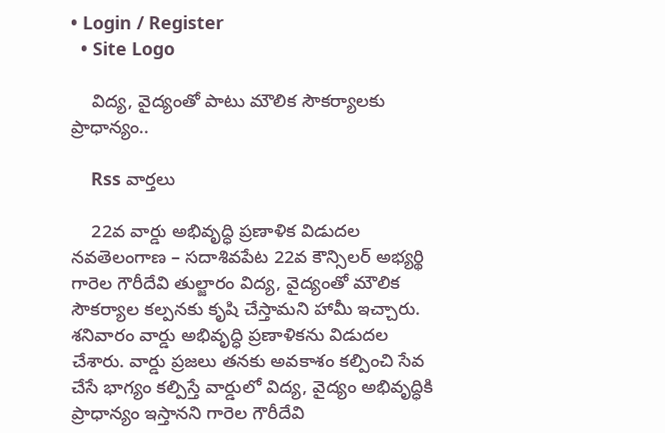• Login / Register
  • Site Logo

    విద్య, వైద్యంతో పాటు మౌలిక సౌకర్యాలకు ప్రాధాన్యం..

    Rss వార్తలు

    22వ వార్డు అభివృద్ధి ప్రణాళిక విడుదల నవతెలంగాణ – సదాశివపేట 22వ కౌన్సిలర్ అభ్యర్థి గారెల గౌరీదేవి తుల్జారం విద్య, వైద్యంతో మౌలిక సౌకర్యాల కల్పనకు కృషి చేస్తామని హామీ ఇచ్చారు. శనివారం వార్డు అభివృద్ధి ప్రణాళికను విడుదల చేశారు. వార్డు ప్రజలు తనకు అవకాశం కల్పించి సేవ చేసే భాగ్యం కల్పిస్తే వార్డులో విద్య, వైద్యం అభివృద్ధికి ప్రాధాన్యం ఇస్తానని గారెల గౌరీదేవి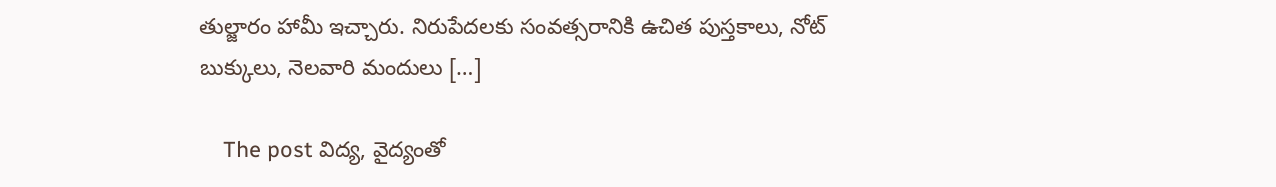తుల్జారం హామీ ఇచ్చారు. నిరుపేదలకు సంవత్సరానికి ఉచిత పుస్తకాలు, నోట్ బుక్కులు, నెలవారి మందులు […]

    The post విద్య, వైద్యంతో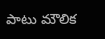పాటు మౌలిక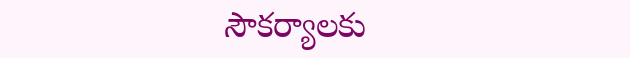సౌకర్యాలకు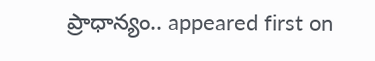ప్రాధాన్యం.. appeared first on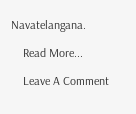Navatelangana.

    Read More...

    Leave A Comment